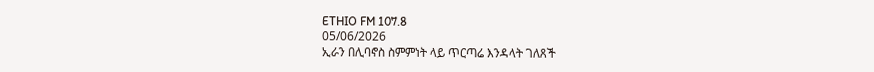ETHIO FM 107.8
05/06/2026
ኢራን በሊባኖስ ስምምነት ላይ ጥርጣሬ እንዳላት ገለጸች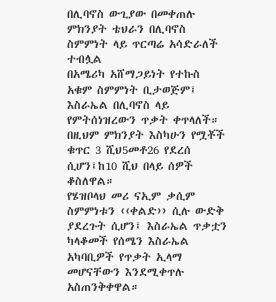በሊባኖስ ውጊያው በመቀጠሉ ምክንያት ቴህራን በሊባኖስ ስምምነት ላይ ጥርጣሬ አሳድራለች ተብሏል
በአሜሪካ አሸማጋይነት የተኩስ አቁም ስምምነት ቢታወጅም፤ እስራኤል በሊባኖስ ላይ የምትሰነዝረውን ጥቃት ቀጥላለች።
በዚህም ምክንያት እስካሁን የሟቾች ቁጥር 3 ሺህ5መቶ26 የደረሰ ሲሆን፤ከ10 ሺህ በላይ ሰዎች ቆስለዋል።
የሄዝቦላህ መሪ ናኢም ቃሲም ስምምነቱን ‹‹ቀልድ›› ሲሉ ውድቅ ያደረጉት ሲሆን፤ እስራኤል ጥቃቷን ካላቆመች የሰሜን እስራኤል አካባቢዎች የጥቃት ኢላማ መሆናቸውን እንደሚቀጥሉ አስጠንቅቀዋል።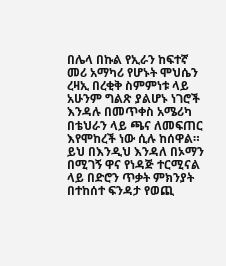በሌላ በኩል የኢራን ከፍተኛ መሪ አማካሪ የሆኑት ሞህሴን ረዛኢ በረቂቅ ስምምነቱ ላይ አሁንም ግልጽ ያልሆኑ ነገሮች እንዳሉ በመጥቀስ አሜሪካ በቴህራን ላይ ጫና ለመፍጠር እየሞከረች ነው ሲሉ ከሰዋል።
ይህ በእንዲህ እንዳለ በኦማን በሚገኝ ዋና የነዳጅ ተርሚናል ላይ በድሮን ጥቃት ምክንያት በተከሰተ ፍንዳታ የወጪ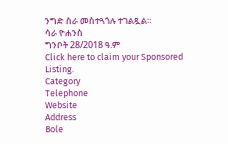ንግድ ስራ መስተጓጎሉ ተገልጿል።
ሳራ ዮሐንስ
ግንቦት 28/2018 ዓ.ም
Click here to claim your Sponsored Listing.
Category
Telephone
Website
Address
Bole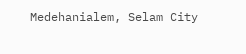Medehanialem, Selam City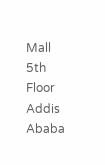Mall 5th Floor
Addis Ababa